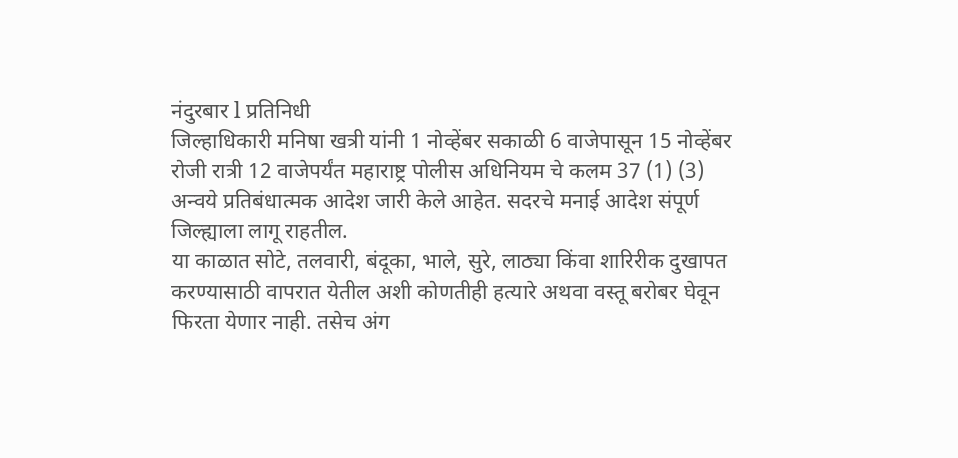नंदुरबार l प्रतिनिधी
जिल्हाधिकारी मनिषा खत्री यांनी 1 नोव्हेंबर सकाळी 6 वाजेपासून 15 नोव्हेंबर रोजी रात्री 12 वाजेपर्यंत महाराष्ट्र पोलीस अधिनियम चे कलम 37 (1) (3) अन्वये प्रतिबंधात्मक आदेश जारी केले आहेत. सदरचे मनाई आदेश संपूर्ण जिल्ह्याला लागू राहतील.
या काळात सोटे, तलवारी, बंदूका, भाले, सुरे, लाठ्या किंवा शारिरीक दुखापत करण्यासाठी वापरात येतील अशी कोणतीही हत्यारे अथवा वस्तू बरोबर घेवून फिरता येणार नाही. तसेच अंग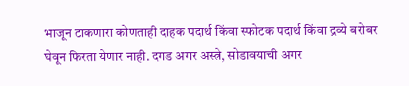भाजून टाकणारा कोणताही दाहक पदार्थ किंवा स्फोटक पदार्थ किंवा द्रव्ये बरोबर घेवून फिरता येणार नाही. दगड अगर अस्त्रे, सोडावयाची अगर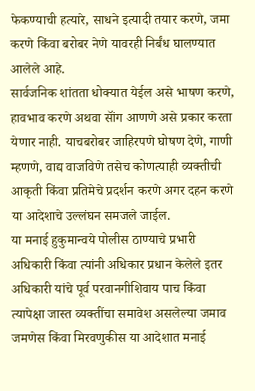फेकण्याची हत्यारे, साधने इत्यादी तयार करणे, जमा करणे किंवा बरोबर नेणे यावरही निर्बंध घालण्यात आलेले आहे.
सार्वजनिक शांतता धोक्यात येईल असे भाषण करणे, हावभाव करणे अथवा सॉंग आणणे असे प्रकार करता येणार नाही. याचबरोबर जाहिरपणे घोषण देणे, गाणी म्हणणे, वाद्य वाजविणे तसेच कोणत्याही व्यक्तीची आकृती किंवा प्रतिमेचे प्रदर्शन करणे अगर दहन करणे या आदेशाचे उल्लंघन समजले जाईल.
या मनाई हुकुमान्वये पोलीस ठाण्याचे प्रभारी अधिकारी किंवा त्यांनी अधिकार प्रधान केलेले इतर अधिकारी यांचे पूर्व परवानगीशिवाय पाच किंवा त्यापेक्षा जास्त व्यक्तींचा समावेश असलेल्या जमाव जमणेस किंवा मिरवणुकीस या आदेशात मनाई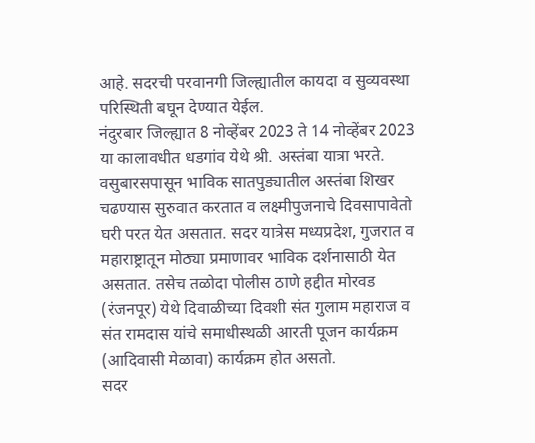आहे. सदरची परवानगी जिल्ह्यातील कायदा व सुव्यवस्था परिस्थिती बघून देण्यात येईल.
नंदुरबार जिल्ह्यात 8 नोव्हेंबर 2023 ते 14 नोव्हेंबर 2023 या कालावधीत धडगांव येथे श्री. अस्तंबा यात्रा भरते. वसुबारसपासून भाविक सातपुड्यातील अस्तंबा शिखर चढण्यास सुरुवात करतात व लक्ष्मीपुजनाचे दिवसापावेतो घरी परत येत असतात. सदर यात्रेस मध्यप्रदेश, गुजरात व महाराष्ट्रातून मोठ्या प्रमाणावर भाविक दर्शनासाठी येत असतात. तसेच तळोदा पोलीस ठाणे हद्दीत मोरवड (रंजनपूर) येथे दिवाळीच्या दिवशी संत गुलाम महाराज व संत रामदास यांचे समाधीस्थळी आरती पूजन कार्यक्रम (आदिवासी मेळावा) कार्यक्रम होत असतो.
सदर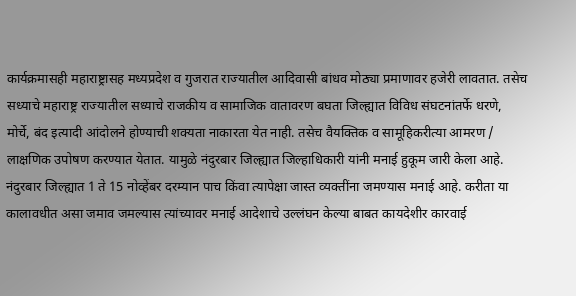कार्यक्रमासही महाराष्ट्रासह मध्यप्रदेश व गुजरात राज्यातील आदिवासी बांधव मोठ्या प्रमाणावर हजेरी लावतात. तसेच सध्याचे महाराष्ट्र राज्यातील सध्याचे राजकीय व सामाजिक वातावरण बघता जिल्ह्यात विविध संघटनांतर्फे धरणे, मोर्चे, बंद इत्यादी आंदोलने होण्याची शक्यता नाकारता येत नाही. तसेच वैयक्तिक व सामूहिकरीत्या आमरण / लाक्षणिक उपोषण करण्यात येतात. यामुळे नंदुरबार जिल्ह्यात जिल्हाधिकारी यांनी मनाई हुकूम जारी केला आहे.
नंदुरबार जिल्ह्यात 1 ते 15 नोव्हेंबर दरम्यान पाच किंवा त्यापेक्षा जास्त व्यक्तींना जमण्यास मनाई आहे. करीता या कालावधीत असा जमाव जमल्यास त्यांच्यावर मनाई आदेशाचे उल्लंघन केल्या बाबत कायदेशीर कारवाई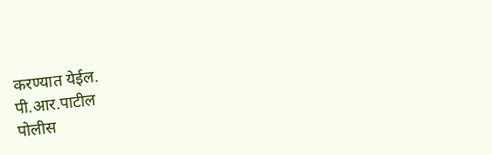करण्यात येईल.
पी.आर.पाटील
पोलीस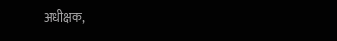अधीक्षक,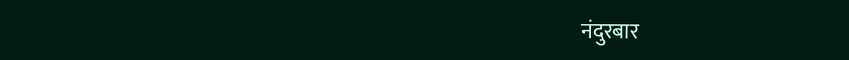नंदुरबार